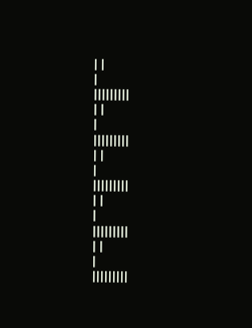| |
|
|||||||||
| |
|
|||||||||
| |
|
|||||||||
| |
|
|||||||||
| |
|
|||||||||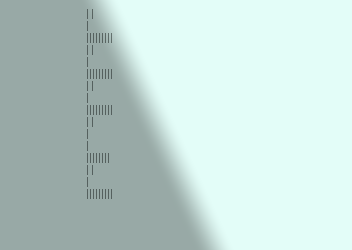| |
|
|||||||||
| |
|
|||||||||
| |
|
|||||||||
| |
|
|
||||||||
| |
|
|||||||||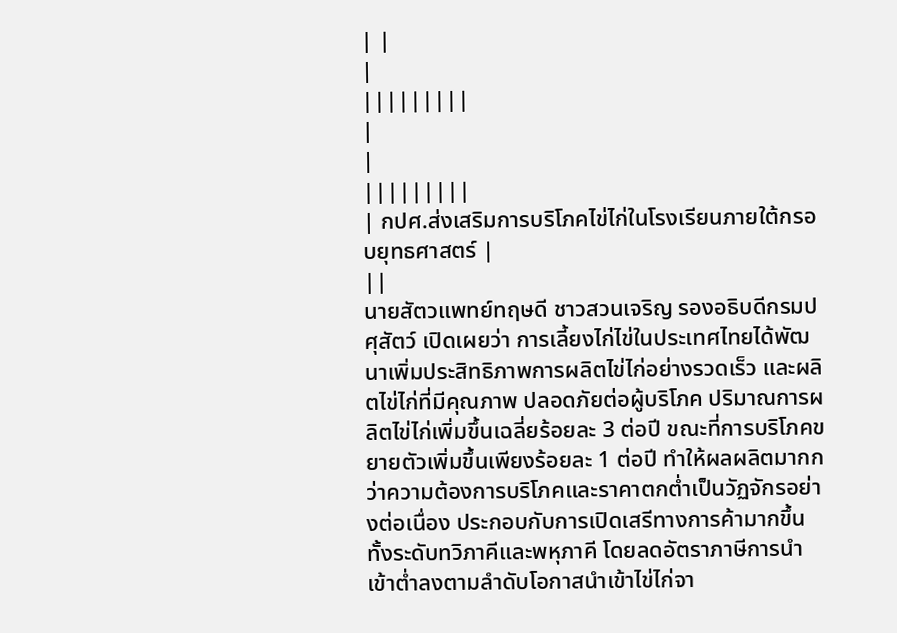| |
|
|||||||||
|
|
|||||||||
| กปศ.ส่งเสริมการบริโภคไข่ไก่ในโรงเรียนภายใต้กรอบยุทธศาสตร์ |
||
นายสัตวแพทย์ทฤษดี ชาวสวนเจริญ รองอธิบดีกรมปศุสัตว์ เปิดเผยว่า การเลี้ยงไก่ไข่ในประเทศไทยได้พัฒนาเพิ่มประสิทธิภาพการผลิตไข่ไก่อย่างรวดเร็ว และผลิตไข่ไก่ที่มีคุณภาพ ปลอดภัยต่อผู้บริโภค ปริมาณการผลิตไข่ไก่เพิ่มขึ้นเฉลี่ยร้อยละ 3 ต่อปี ขณะที่การบริโภคขยายตัวเพิ่มขึ้นเพียงร้อยละ 1 ต่อปี ทำให้ผลผลิตมากกว่าความต้องการบริโภคและราคาตกต่ำเป็นวัฏจักรอย่างต่อเนื่อง ประกอบกับการเปิดเสรีทางการค้ามากขึ้นทั้งระดับทวิภาคีและพหุภาคี โดยลดอัตราภาษีการนำเข้าต่ำลงตามลำดับโอกาสนำเข้าไข่ไก่จา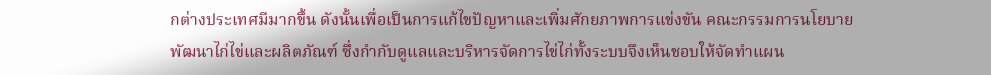กต่างประเทศมีมากขึ้น ดังนั้นเพื่อเป็นการแก้ไขปัญหาและเพิ่มศักยภาพการแข่งขัน คณะกรรมการนโยบายพัฒนาไก่ไข่และผลิตภัณฑ์ ซึ่งกำกับดูแลและบริหารจัดการไข่ไก่ทั้งระบบจึงเห็นชอบให้จัดทำแผน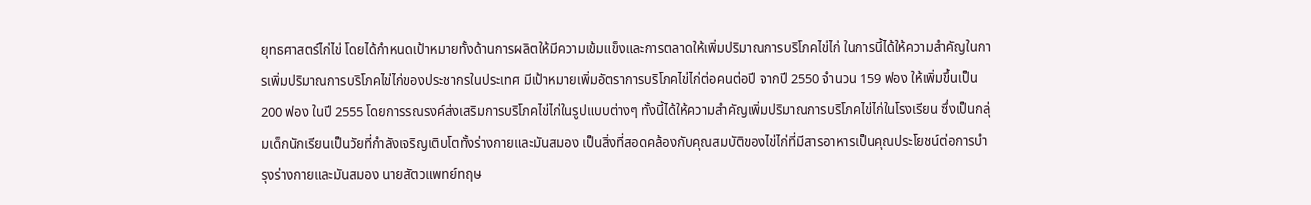ยุทธศาสตร์ไก่ไข่ โดยได้กำหนดเป้าหมายทั้งด้านการผลิตให้มีความเข้มแข็งและการตลาดให้เพิ่มปริมาณการบริโภคไข่ไก่ ในการนี้ได้ให้ความสำคัญในการเพิ่มปริมาณการบริโภคไข่ไก่ของประชากรในประเทศ มีเป้าหมายเพิ่มอัตราการบริโภคไข่ไก่ต่อคนต่อปี จากปี 2550 จำนวน 159 ฟอง ให้เพิ่มขึ้นเป็น 200 ฟอง ในปี 2555 โดยการรณรงค์ส่งเสริมการบริโภคไข่ไก่ในรูปแบบต่างๆ ทั้งนี้ได้ให้ความสำคัญเพิ่มปริมาณการบริโภคไข่ไก่ในโรงเรียน ซึ่งเป็นกลุ่มเด็กนักเรียนเป็นวัยที่กำลังเจริญเติบโตทั้งร่างกายและมันสมอง เป็นสิ่งที่สอดคล้องกับคุณสมบัติของไข่ไก่ที่มีสารอาหารเป็นคุณประโยชน์ต่อการบำรุงร่างกายและมันสมอง นายสัตวแพทย์ทฤษ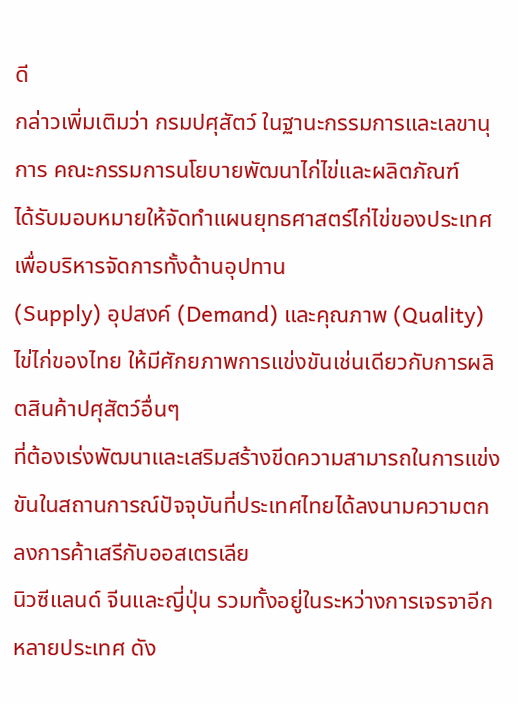ดี
กล่าวเพิ่มเติมว่า กรมปศุสัตว์ ในฐานะกรรมการและเลขานุการ คณะกรรมการนโยบายพัฒนาไก่ไข่และผลิตภัณฑ์
ได้รับมอบหมายให้จัดทำแผนยุทธศาสตร์ไก่ไข่ของประเทศ เพื่อบริหารจัดการทั้งด้านอุปทาน
(Supply) อุปสงค์ (Demand) และคุณภาพ (Quality) ไข่ไก่ของไทย ให้มีศักยภาพการแข่งขันเช่นเดียวกับการผลิตสินค้าปศุสัตว์อื่นๆ
ที่ต้องเร่งพัฒนาและเสริมสร้างขีดความสามารถในการแข่งขันในสถานการณ์ปัจจุบันที่ประเทศไทยได้ลงนามความตกลงการค้าเสรีกับออสเตรเลีย
นิวซีแลนด์ จีนและญี่ปุ่น รวมทั้งอยู่ในระหว่างการเจรจาอีกหลายประเทศ ดัง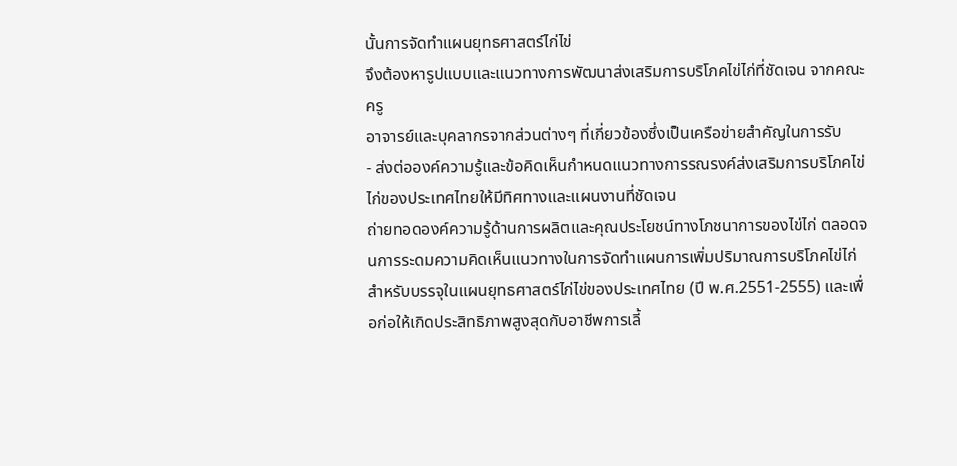นั้นการจัดทำแผนยุทธศาสตร์ไก่ไข่
จึงต้องหารูปแบบและแนวทางการพัฒนาส่งเสริมการบริโภคไข่ไก่ที่ชัดเจน จากคณะครู
อาจารย์และบุคลากรจากส่วนต่างๆ ที่เกี่ยวข้องซึ่งเป็นเครือข่ายสำคัญในการรับ
- ส่งต่อองค์ความรู้และข้อคิดเห็นกำหนดแนวทางการรณรงค์ส่งเสริมการบริโภคไข่ไก่ของประเทศไทยให้มีทิศทางและแผนงานที่ชัดเจน
ถ่ายทอดองค์ความรู้ด้านการผลิตและคุณประโยชน์ทางโภชนาการของไข่ไก่ ตลอดจนการระดมความคิดเห็นแนวทางในการจัดทำแผนการเพิ่มปริมาณการบริโภคไข่ไก่
สำหรับบรรจุในแผนยุทธศาสตร์ไก่ไข่ของประเทศไทย (ปี พ.ศ.2551-2555) และเพื่อก่อให้เกิดประสิทธิภาพสูงสุดกับอาชีพการเลี้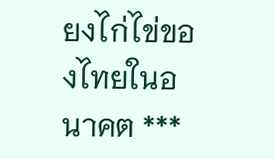ยงไก่ไข่ของไทยในอนาคต ***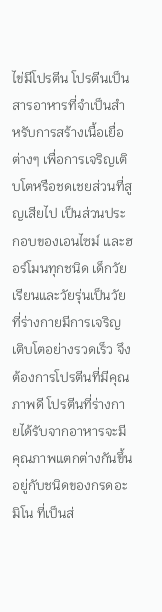ไข่มีโปรตีน โปรตีนเป็นสารอาหารที่จำเป็นสำหรับการสร้างเนื้อเยื่อต่างๆ เพื่อการเจริญเติบโตหรือชดเชยส่วนที่สูญเสียไป เป็นส่วนประกอบของเอนไซม์ และฮอร์โมนทุกชนิด เด็กวัยเรียนและวัยรุ่นเป็นวัยที่ร่างกายมีการเจริญเติบโตอย่างรวดเร็ว จึงต้องการโปรตีนที่มีคุณภาพดี โปรตีนที่ร่างกายได้รับจากอาหารจะมีคุณภาพแตกต่างกันขึ้นอยู่กับชนิดของกรดอะมิโน ที่เป็นส่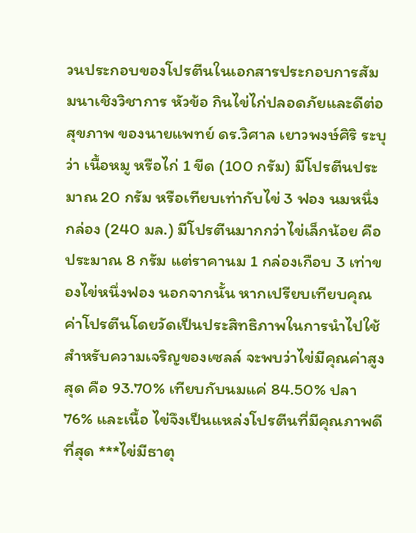วนประกอบของโปรตีนในเอกสารประกอบการสัมมนาเชิงวิชาการ หัวข้อ กินไข่ไก่ปลอดภัยและดีต่อสุขภาพ ของนายแพทย์ ดร.วิศาล เยาวพงษ์ศิริ ระบุว่า เนื้อหมู หรือไก่ 1 ขีด (100 กรัม) มีโปรตีนประมาณ 20 กรัม หรือเทียบเท่ากับไข่ 3 ฟอง นมหนึ่งกล่อง (240 มล.) มีโปรตีนมากกว่าไข่เล็กน้อย คือประมาณ 8 กรัม แต่ราคานม 1 กล่องเกือบ 3 เท่าของไข่หนึ่งฟอง นอกจากนั้น หากเปรียบเทียบคุณค่าโปรตีนโดยวัดเป็นประสิทธิภาพในการนำไปใช้สำหรับความเจริญของเซลล์ จะพบว่าไข่มีคุณค่าสูงสุด คือ 93.70% เทียบกับนมแค่ 84.50% ปลา 76% และเนื้อ ไข่จึงเป็นแหล่งโปรตีนที่มีคุณภาพดีที่สุด ***ไข่มีธาตุ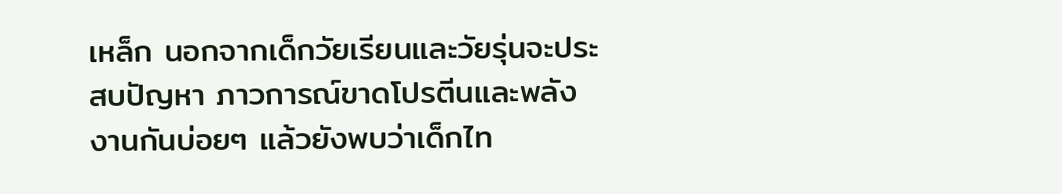เหล็ก นอกจากเด็กวัยเรียนและวัยรุ่นจะประสบปัญหา ภาวการณ์ขาดโปรตีนและพลังงานกันบ่อยๆ แล้วยังพบว่าเด็กไท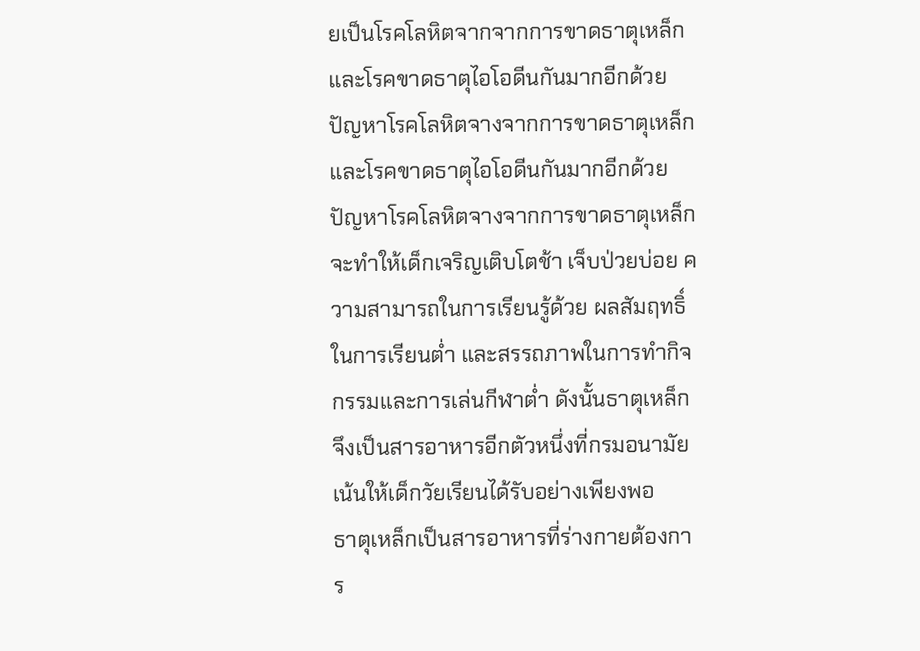ยเป็นโรคโลหิตจากจากการขาดธาตุเหล็กและโรคขาดธาตุไอโอดีนกันมากอีกด้วย ปัญหาโรคโลหิตจางจากการขาดธาตุเหล็กและโรคขาดธาตุไอโอดีนกันมากอีกด้วย ปัญหาโรคโลหิตจางจากการขาดธาตุเหล็กจะทำให้เด็กเจริญเติบโตช้า เจ็บป่วยบ่อย ความสามารถในการเรียนรู้ด้วย ผลสัมฤทธิ์ในการเรียนต่ำ และสรรถภาพในการทำกิจกรรมและการเล่นกีฬาต่ำ ดังนั้นธาตุเหล็กจึงเป็นสารอาหารอีกตัวหนึ่งที่กรมอนามัยเน้นให้เด็กวัยเรียนได้รับอย่างเพียงพอ
ธาตุเหล็กเป็นสารอาหารที่ร่างกายต้องการ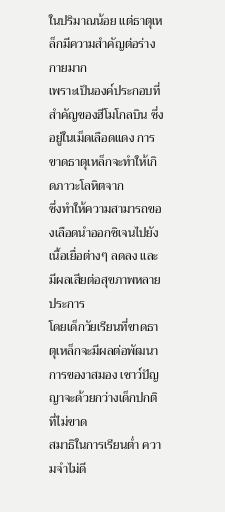ในปริมาณน้อย แต่ธาตุเหล็กมีความสำคัญต่อร่างกายมาก
เพราะเป็นองค์ประกอบที่สำคัญของฮีโมโกลบิน ซึ่งอยู่ในเม็ดเลือดแดง การขาดธาตุเหล็กจะทำให้เกิดภาวะโลหิตจาก
ซึ่งทำให้ความสามารถของเลือดนำออกซิเจนไปยังเนื้อเยื่อต่างๆ ลดลง และมีผลเสียต่อสุขภาพหลายประการ
โดยเด็กวัยเรียนที่ขาดธาตุเหล็กจะมีผลต่อพัฒนาการของาสมอง เชาว์ปัญญาจะด้วยกว่างเด็กปกติที่ไม่ขาด
สมาธิในการเรียนต่ำ ความจำไม่ดี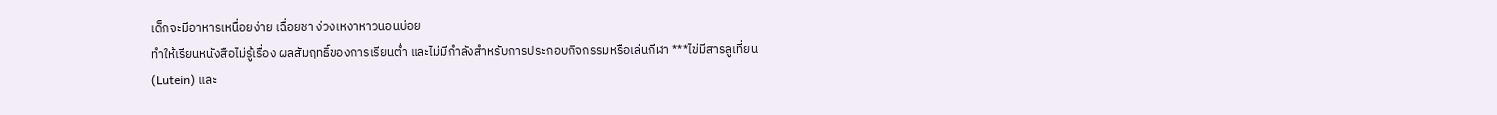เด็กจะมีอาหารเหนื่อยง่าย เฉื่อยชา ง่วงเหงาหาวนอนบ่อย
ทำให้เรียนหนังสือไม่รู้เรื่อง ผลสัมฤทธิ์ของการเรียนต่ำ และไม่มีกำลังสำหรับการประกอบกิจกรรมหรือเล่นกีฬา ***ไข่มีสารลูเที่ยน (Lutein) และ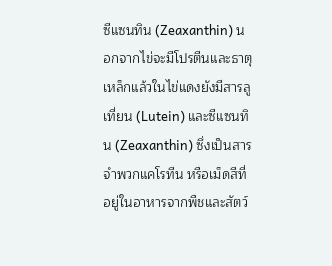ซีแซนทิน (Zeaxanthin) นอกจากไข่จะมีโปรตีนและธาตุเหล็กแล้วในไข่แดงยังมีสารลูเที่ยน (Lutein) และซีแซนทิน (Zeaxanthin) ซึ่งเป็นสารจำพวกแคโรทีน หรือเม็ดสีที่อยู่ในอาหารจากพืชและสัตว์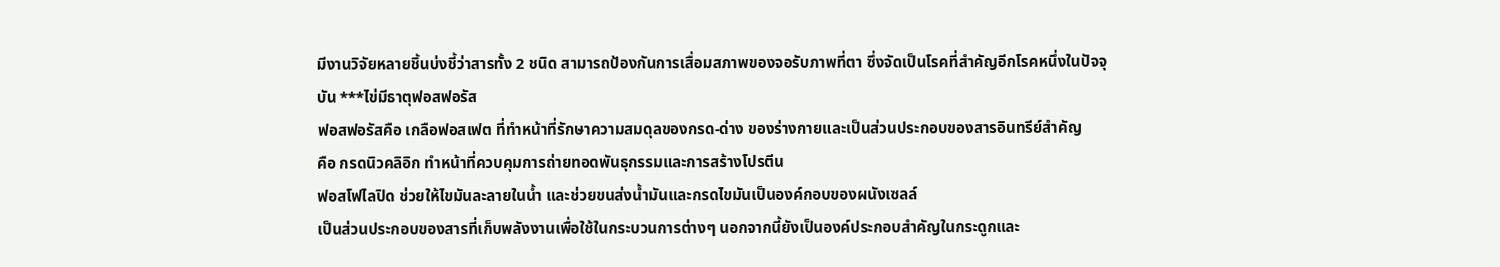มีงานวิจัยหลายชิ้นบ่งชี้ว่าสารทั้ง 2 ชนิด สามารถป้องกันการเสื่อมสภาพของจอรับภาพที่ตา ซึ่งจัดเป็นโรคที่สำคัญอีกโรคหนึ่งในปัจจุบัน ***ไข่มีธาตุฟอสฟอรัส
ฟอสฟอรัสคือ เกลือฟอสเฟต ที่ทำหน้าที่รักษาความสมดุลของกรด-ด่าง ของร่างกายและเป็นส่วนประกอบของสารอินทรีย์สำคัญ
คือ กรดนิวคลิอิก ทำหน้าที่ควบคุมการถ่ายทอดพันธุกรรมและการสร้างโปรตีน
ฟอสโฟไลปิด ช่วยให้ไขมันละลายในน้ำ และช่วยขนส่งน้ำมันและกรดไขมันเป็นองค์กอบของผนังเซลล์
เป็นส่วนประกอบของสารที่เก็บพลังงานเพื่อใช้ในกระบวนการต่างๆ นอกจากนี้ยังเป็นองค์ประกอบสำคัญในกระดูกและ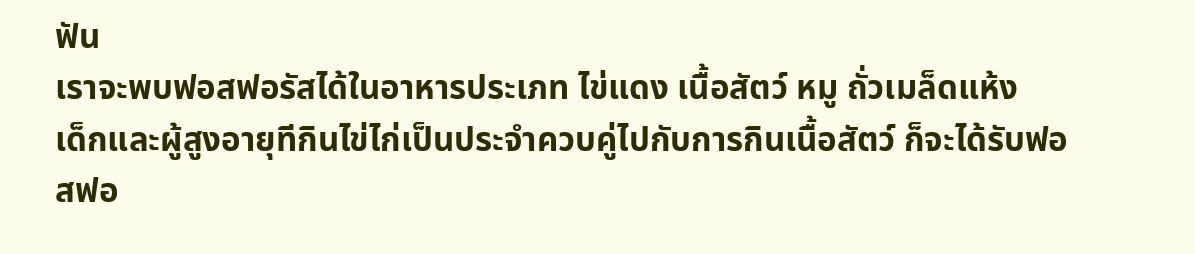ฟัน
เราจะพบฟอสฟอรัสได้ในอาหารประเภท ไข่แดง เนื้อสัตว์ หมู ถั่วเมล็ดแห้ง
เด็กและผู้สูงอายุทีกินไข่ไก่เป็นประจำควบคู่ไปกับการกินเนื้อสัตว์ ก็จะได้รับฟอสฟอ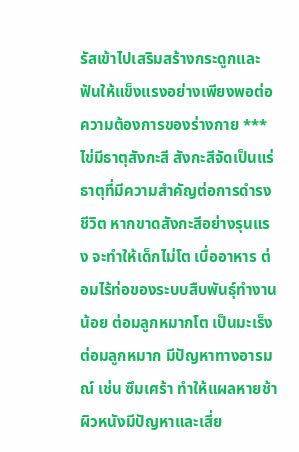รัสเข้าไปเสริมสร้างกระดูกและฟันให้แข็งแรงอย่างเพียงพอต่อความต้องการของร่างกาย ***ไข่มีธาตุสังกะสี สังกะสีจัดเป็นแร่ธาตุที่มีความสำคัญต่อการดำรงชีวิต หากขาดสังกะสีอย่างรุนแรง จะทำให้เด็กไม่โต เบื่ออาหาร ต่อมไร้ท่อของระบบสืบพันธุ์ทำงานน้อย ต่อมลูกหมากโต เป็นมะเร็งต่อมลูกหมาก มีปัญหาทางอารมณ์ เช่น ซึมเศร้า ทำให้แผลหายช้า ผิวหนังมีปัญหาและเสี่ย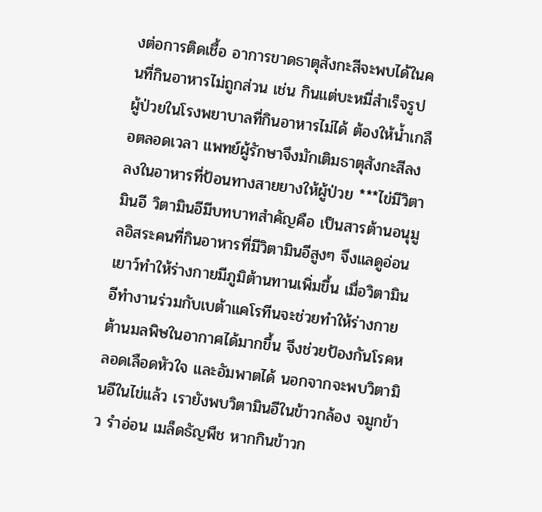งต่อการติดเชื้อ อาการขาดธาตุสังกะสีจะพบได้ในคนที่กินอาหารไม่ถูกส่วน เช่น กินแต่บะหมี่สำเร็จรูป ผู้ป่วยในโรงพยาบาลที่กินอาหารไม่ได้ ต้องให้น้ำเกลือตลอดเวลา แพทย์ผู้รักษาจึงมักเติมธาตุสังกะสีลงลงในอาหารที่ป้อนทางสายยางให้ผู้ป่วย ***ไข่มีวิตามินอี วิตามินอีมีบทบาทสำคัญคือ เป็นสารต้านอนุมูลอิสระคนที่กินอาหารที่มีวิตามินอีสูงๆ จึงแลดูอ่อนเยาว์ทำให้ร่างกายมีภูมิต้านทานเพิ่มขึ้น เมื่อวิตามินอีทำงานร่วมกับเบต้าแคโรทีนจะช่วยทำให้ร่างกายต้านมลพิษในอากาศได้มากขึ้น จึงช่วยป้องกันโรคหลอดเลือดหัวใจ และอัมพาตได้ นอกจากจะพบวิตามินอีในไข่แล้ว เรายังพบวิตามินอีในข้าวกล้อง จมูกข้าว รำอ่อน เมล็ดธัญพืช หากกินข้าวก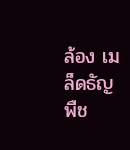ล้อง เมล็ดธัญพืช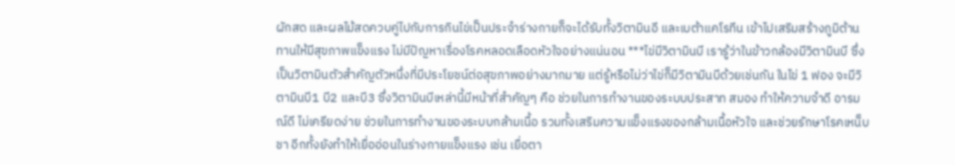ผักสด และผลไม้สดควบคู่ไปกับการกินไข่เป็นประจำร่างกายก็จะได้รับทั้งวิตามินอี และเบต้าแคโรทีน เข้าไปเสริมสร้างภูมิต้านทานให้มีสุขภาพแข็งแรง ไม่มีปัญหาเรื่องโรคหลอดเลือดหัวใจอย่างแน่นอน ***ไข่มีวิตามินบี เรารู้ว่าในข้าวกล้องมีวิตามินบี ซึ่งเป็นวิตามินตัวสำคัญตัวหนึ่งที่มีประโยชน์ต่อสุขภาพอย่างมากมาย แต่รู้หรือไม่ว่าไข่ก็มีวิตามินบีด้วยเช่นกัน ในไข่ 1 ฟอง จะมีวิตามินบี1 บี2 และบี3 ซึ่งวิตามินบีเหล่านี้มีหน้าที่สำคัญๆ คือ ช่วยในการทำงานของระบบประสาท สมอง ทำให้ความจำดี อารมณ์ดี ไม่เครียดง่าย ช่วยในการทำงานของระบบกล้ามเนื้อ รวมทั้งเสริมความแข็งแรงของกล้ามเนื้อหัวใจ และช่วยรักษาโรคเหน็บชา อีกทั้งยังทำให้เยื่ออ่อนในร่างกายแข็งแรง เช่น เยื่อตา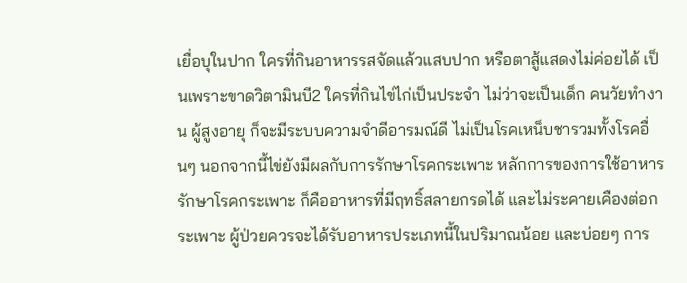เยื่อบุในปาก ใครที่กินอาหารรสจัดแล้วแสบปาก หรือตาสู้แสดงไม่ค่อยได้ เป็นเพราะขาดวิตามินบี2 ใครที่กินไข่ไก่เป็นประจำ ไม่ว่าจะเป็นเด็ก คนวัยทำงาน ผู้สูงอายุ ก็จะมีระบบความจำดีอารมณ์ดี ไม่เป็นโรคเหน็บชารวมทั้งโรคอื่นๆ นอกจากนี้ไข่ยังมีผลกับการรักษาโรคกระเพาะ หลักการของการใช้อาหารรักษาโรคกระเพาะ ก็คืออาหารที่มีฤทธิ์สลายกรดได้ และไม่ระคายเคืองต่อกระเพาะ ผู้ป่วยควรจะได้รับอาหารประเภทนี้ในปริมาณน้อย และบ่อยๆ การ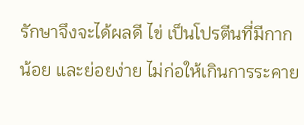รักษาจึงจะได้ผลดี ไข่ เป็นโปรตีนที่มีกากน้อย และย่อยง่าย ไม่ก่อให้เกินการระคาย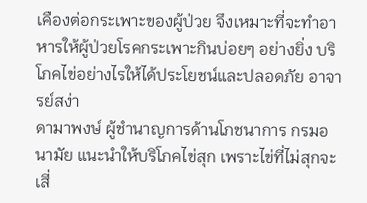เคืองต่อกระเพาะของผู้ป่วย จึงเหมาะที่จะทำอาหารให้ผู้ป่วยโรคกระเพาะกินบ่อยๆ อย่างยิ่ง บริโภคไข่อย่างไรให้ได้ประโยชน์และปลอดภัย อาจารย์สง่า
ดามาพงษ์ ผู้ชำนาญการด้านโภชนาการ กรมอนามัย แนะนำให้บริโภคไข่สุก เพราะไข่ที่ไม่สุกจะเสี่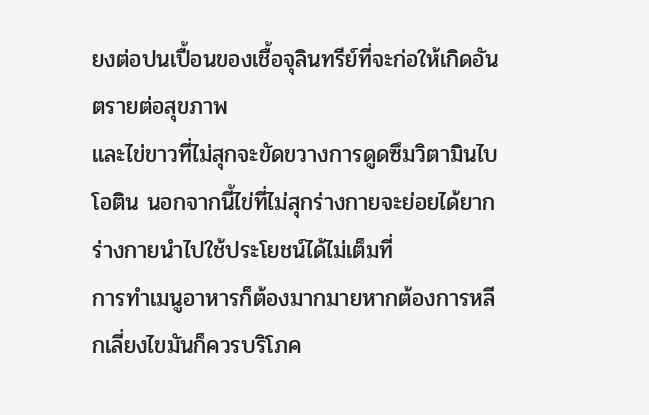ยงต่อปนเปื้อนของเชื้อจุลินทรีย์ที่จะก่อให้เกิดอันตรายต่อสุขภาพ
และไข่ขาวที่ไม่สุกจะขัดขวางการดูดซึมวิตามินไบโอติน นอกจากนี้ไข่ที่ไม่สุกร่างกายจะย่อยได้ยากร่างกายนำไปใช้ประโยชน์ได้ไม่เต็มที่
การทำเมนูอาหารก็ต้องมากมายหากต้องการหลีกเลี่ยงไขมันก็ควรบริโภค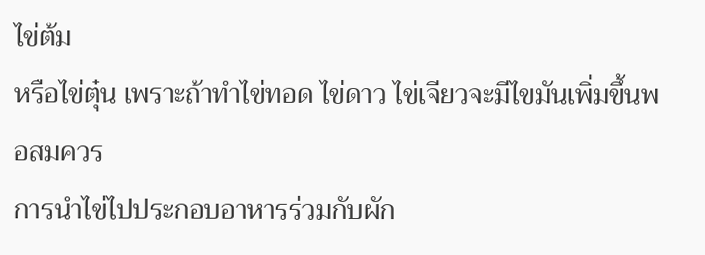ไข่ต้ม
หรือไข่ตุ๋น เพราะถ้าทำไข่ทอด ไข่ดาว ไข่เจียวจะมีไขมันเพิ่มขึ้นพอสมควร
การนำไข่ไปประกอบอาหารร่วมกับผัก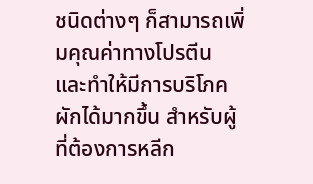ชนิดต่างๆ ก็สามารถเพิ่มคุณค่าทางโปรตีน
และทำให้มีการบริโภคผักได้มากขึ้น สำหรับผู้ที่ต้องการหลีก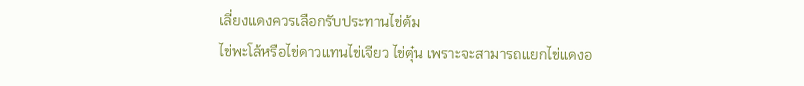เลี่ยงแดงควรเลือกรับประทานไข่ต้ม
ไข่พะโล้หรือไข่ดาวแทนไข่เจียว ไข่ตุ๋น เพราะจะสามารถแยกไข่แดงอ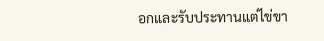อกและรับประทานแต่ไข่ขา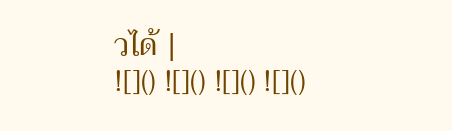วได้ |
![]() ![]() ![]() ![]()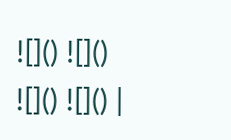![]() ![]() ![]() ![]() |